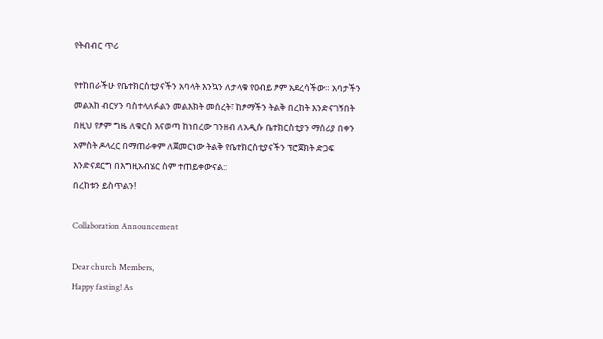የትብብር ጥሪ

የተከበራችሁ የቤተክርስቲያናችን አባላት እንኳን ለታላቁ የዐብይ ፆም አደረሳችው። አባታችን መልአከ ብርሃን ባስተላለፉልን መልእክት መሰረት፣ ከፆማችን ትልቅ በረከት እንድናገኝበት በዚህ የፆም ግዜ ለቁርስ እናወጣ ከነበረው ገንዘብ ለአዲሱ ቤተክርስቲያን ማሰሪያ በቀን አምስት ዶላረር በማጠራቀም ለጀመርነው ትልቅ የቤተክርስቲያናችን ፕሮጀክት ድጋፍ እንድናደርግ በእግዚአብሄር ስም ተጠይቀውናል::
በረከቱን ይስጥልን!

Collaboration Announcement

Dear church Members,
Happy fasting! As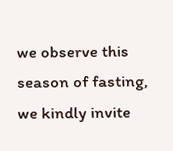we observe this season of fasting, we kindly invite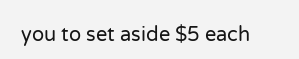you to set aside $5 each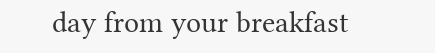day from your breakfast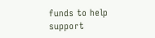funds to help support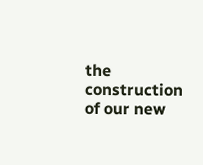the construction of our new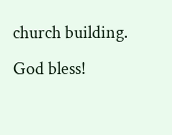church building.
God bless!